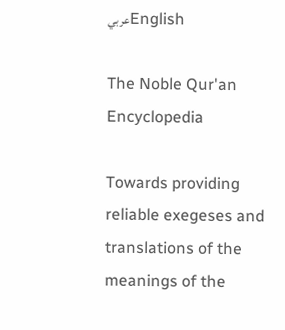عربيEnglish

The Noble Qur'an Encyclopedia

Towards providing reliable exegeses and translations of the meanings of the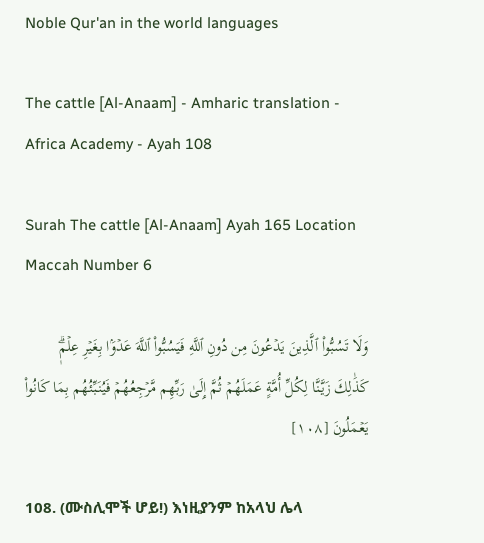Noble Qur'an in the world languages

The cattle [Al-Anaam] - Amharic translation - Africa Academy - Ayah 108

Surah The cattle [Al-Anaam] Ayah 165 Location Maccah Number 6

وَلَا تَسُبُّواْ ٱلَّذِينَ يَدۡعُونَ مِن دُونِ ٱللَّهِ فَيَسُبُّواْ ٱللَّهَ عَدۡوَۢا بِغَيۡرِ عِلۡمٖۗ كَذَٰلِكَ زَيَّنَّا لِكُلِّ أُمَّةٍ عَمَلَهُمۡ ثُمَّ إِلَىٰ رَبِّهِم مَّرۡجِعُهُمۡ فَيُنَبِّئُهُم بِمَا كَانُواْ يَعۡمَلُونَ [١٠٨]

108. (ሙስሊሞች ሆይ!) እነዚያንም ከአላህ ሌላ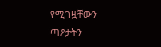የሚገዟቸውን ጣዖታትን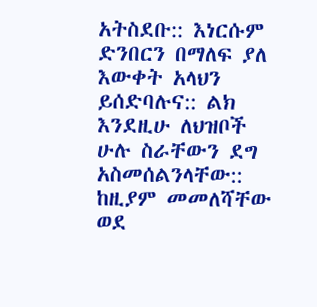አትስደቡ:: እነርሱም ድንበርን በማለፍ ያለ እውቀት አላህን ይሰድባሉና:: ልክ እንደዚሁ ለህዝቦች ሁሉ ስራቸውን ደግ አስመሰልንላቸው:: ከዚያም መመለሻቸው ወደ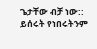ጌታቸው ብቻ ነው:: ይሰሩት የነበሩትንም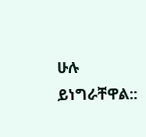ሁሉ ይነግራቸዋል::